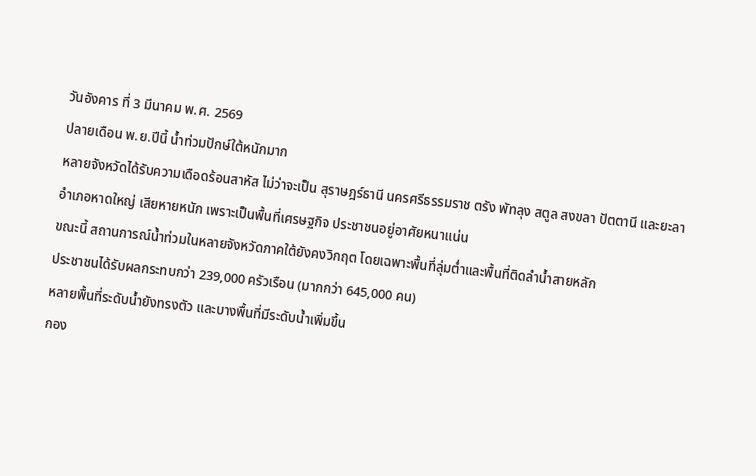วันอังคาร ที่ 3 มีนาคม พ.ศ. 2569
ปลายเดือน พ.ย.ปีนี้ น้ำท่วมปักษ์ใต้หนักมาก
หลายจังหวัดได้รับความเดือดร้อนสาหัส ไม่ว่าจะเป็น สุราษฎร์ธานี นครศรีธรรมราช ตรัง พัทลุง สตูล สงขลา ปัตตานี และยะลา
อำเภอหาดใหญ่ เสียหายหนัก เพราะเป็นพื้นที่เศรษฐกิจ ประชาชนอยู่อาศัยหนาแน่น
ขณะนี้ สถานการณ์น้ำท่วมในหลายจังหวัดภาคใต้ยังคงวิกฤต โดยเฉพาะพื้นที่ลุ่มต่ำและพื้นที่ติดลำน้ำสายหลัก
ประชาชนได้รับผลกระทบกว่า 239,000 ครัวเรือน (มากกว่า 645,000 คน)
หลายพื้นที่ระดับน้ำยังทรงตัว และบางพื้นที่มีระดับน้ำเพิ่มขึ้น
กอง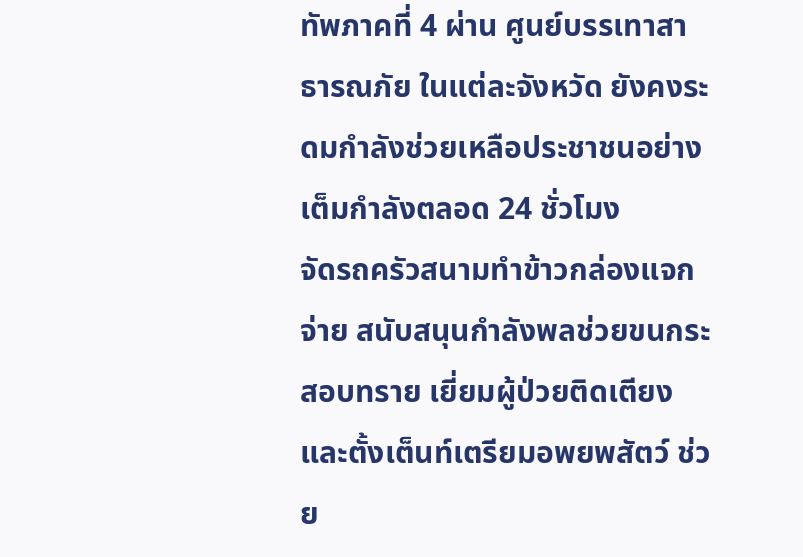ทัพภาคที่ 4 ผ่าน ศูนย์บรรเทาสาธารณภัย ในแต่ละจังหวัด ยังคงระดมกำลังช่วยเหลือประชาชนอย่างเต็มกำลังตลอด 24 ชั่วโมง
จัดรถครัวสนามทำข้าวกล่องแจกจ่าย สนับสนุนกำลังพลช่วยขนกระสอบทราย เยี่ยมผู้ป่วยติดเตียง และตั้งเต็นท์เตรียมอพยพสัตว์ ช่วย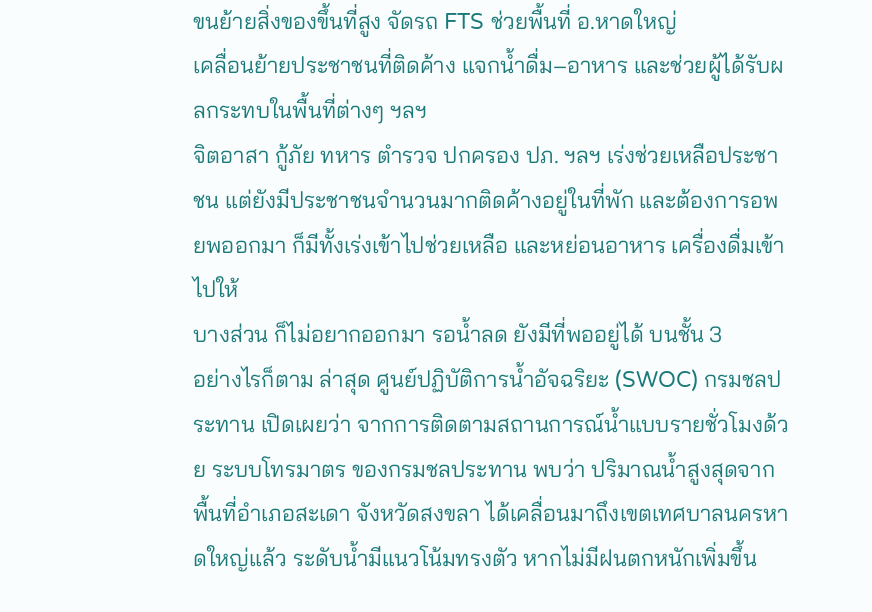ขนย้ายสิ่งของขึ้นที่สูง จัดรถ FTS ช่วยพื้นที่ อ.หาดใหญ่
เคลื่อนย้ายประชาชนที่ติดค้าง แจกน้ำดื่ม–อาหาร และช่วยผู้ได้รับผลกระทบในพื้นที่ต่างๆ ฯลฯ
จิตอาสา กู้ภัย ทหาร ตำรวจ ปกครอง ปภ. ฯลฯ เร่งช่วยเหลือประชาชน แต่ยังมีประชาชนจำนวนมากติดค้างอยู่ในที่พัก และต้องการอพยพออกมา ก็มีทั้งเร่งเข้าไปช่วยเหลือ และหย่อนอาหาร เครื่องดื่มเข้าไปให้
บางส่วน ก็ไม่อยากออกมา รอน้ำลด ยังมีที่พออยู่ได้ บนชั้น 3
อย่างไรก็ตาม ล่าสุด ศูนย์ปฏิบัติการน้ำอัจฉริยะ (SWOC) กรมชลประทาน เปิดเผยว่า จากการติดตามสถานการณ์น้ำแบบรายชั่วโมงด้วย ระบบโทรมาตร ของกรมชลประทาน พบว่า ปริมาณน้ำสูงสุดจากพื้นที่อำเภอสะเดา จังหวัดสงขลา ได้เคลื่อนมาถึงเขตเทศบาลนครหาดใหญ่แล้ว ระดับน้ำมีแนวโน้มทรงตัว หากไม่มีฝนตกหนักเพิ่มขึ้น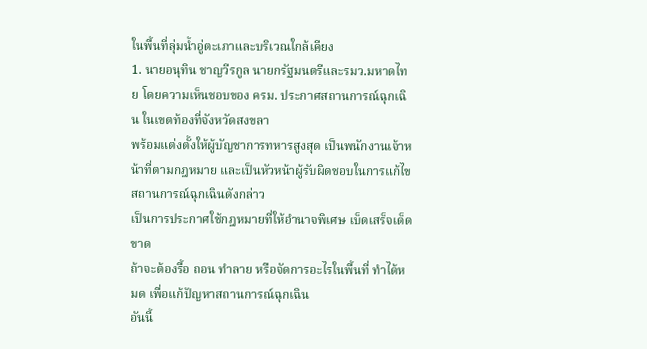ในพื้นที่ลุ่มน้ำอู่ตะเภาและบริเวณใกล้เคียง
1. นายอนุทิน ชาญวีรกูล นายกรัฐมนตรีและรมว.มหาดไทย โดยความเห็นชอบของ ครม. ประกาศสถานการณ์ฉุกเฉิน ในเขตท้องที่จังหวัดสงขลา
พร้อมแต่งตั้งให้ผู้บัญชาการทหารสูงสุด เป็นพนักงานเจ้าหน้าที่ตามกฎหมาย และเป็นหัวหน้าผู้รับผิดชอบในการแก้ไขสถานการณ์ฉุกเฉินดังกล่าว
เป็นการประกาศใช้กฎหมายที่ให้อำนาจพิเศษ เบ็ดเสร็จเด็ดขาด
ถ้าจะต้องรื้อ ถอน ทำลาย หรือจัดการอะไรในพื้นที่ ทำได้หมด เพื่อแก้ปัญหาสถานการณ์ฉุกเฉิน
อันนี้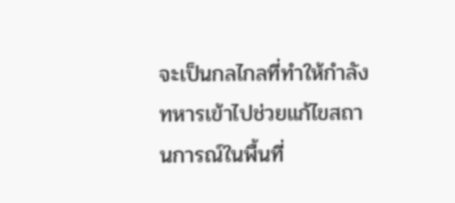จะเป็นกลไกลที่ทำให้กำลังทหารเข้าไปช่วยแก้ไขสถานการณ์ในพื้นที่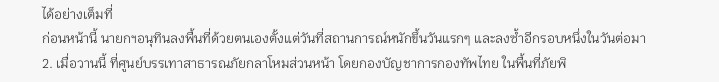ได้อย่างเต็มที่
ก่อนหน้านี้ นายกฯอนุทินลงพื้นที่ด้วยตนเองตั้งแต่วันที่สถานการณ์หนักขึ้นวันแรกๆ และลงซ้ำอีกรอบหนึ่งในวันต่อมา
2. เมื่อวานนี้ ที่ศูนย์บรรเทาสาธารณภัยกลาโหมส่วนหน้า โดยกองบัญชาการกองทัพไทย ในพื้นที่ภัยพิ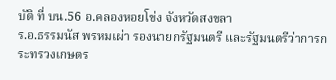บัติ ที่ บน.56 อ.คลองหอยโข่ง จังหวัดสงขลา
ร.อ.ธรรมนัส พรหมเผ่า รองนายกรัฐมนตรี และรัฐมนตรีว่าการกระทรวงเกษตร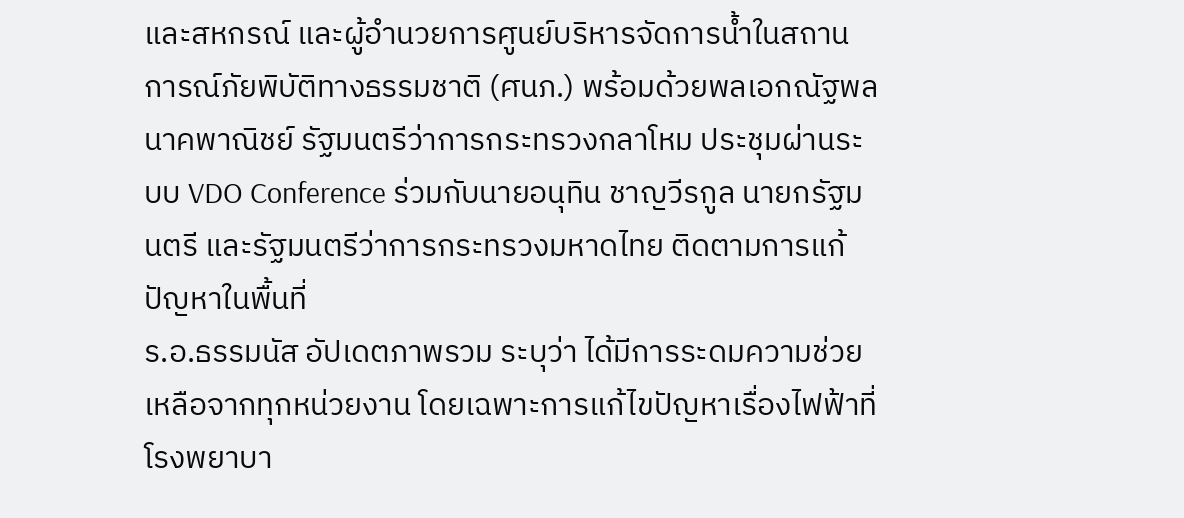และสหกรณ์ และผู้อำนวยการศูนย์บริหารจัดการน้ำในสถานการณ์ภัยพิบัติทางธรรมชาติ (ศนภ.) พร้อมด้วยพลเอกณัฐพล นาคพาณิชย์ รัฐมนตรีว่าการกระทรวงกลาโหม ประชุมผ่านระบบ VDO Conference ร่วมกับนายอนุทิน ชาญวีรกูล นายกรัฐมนตรี และรัฐมนตรีว่าการกระทรวงมหาดไทย ติดตามการแก้ปัญหาในพื้นที่
ร.อ.ธรรมนัส อัปเดตภาพรวม ระบุว่า ได้มีการระดมความช่วยเหลือจากทุกหน่วยงาน โดยเฉพาะการแก้ไขปัญหาเรื่องไฟฟ้าที่โรงพยาบา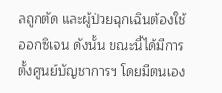ลถูกตัด และผู้ป่วยฉุกเฉินต้องใช้ออกซิเจน ดังนั้น ขณะนี้ได้มีการตั้งศูนย์บัญชาการฯ โดยมีตนเอง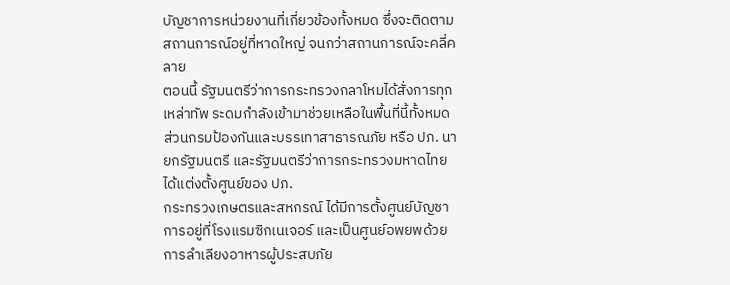บัญชาการหน่วยงานที่เกี่ยวข้องทั้งหมด ซึ่งจะติดตามสถานการณ์อยู่ที่หาดใหญ่ จนกว่าสถานการณ์จะคลี่คลาย
ตอนนี้ รัฐมนตรีว่าการกระทรวงกลาโหมได้สั่งการทุกเหล่าทัพ ระดมกำลังเข้ามาช่วยเหลือในพื้นที่นี้ทั้งหมด
ส่วนกรมป้องกันและบรรเทาสาธารณภัย หรือ ปภ. นายกรัฐมนตรี และรัฐมนตรีว่าการกระทรวงมหาดไทย ได้แต่งตั้งศูนย์ของ ปภ.
กระทรวงเกษตรและสหกรณ์ ได้มีการตั้งศูนย์บัญชาการอยู่ที่โรงแรมซิกเนเจอร์ และเป็นศูนย์อพยพด้วย
การลำเลียงอาหารผู้ประสบภัย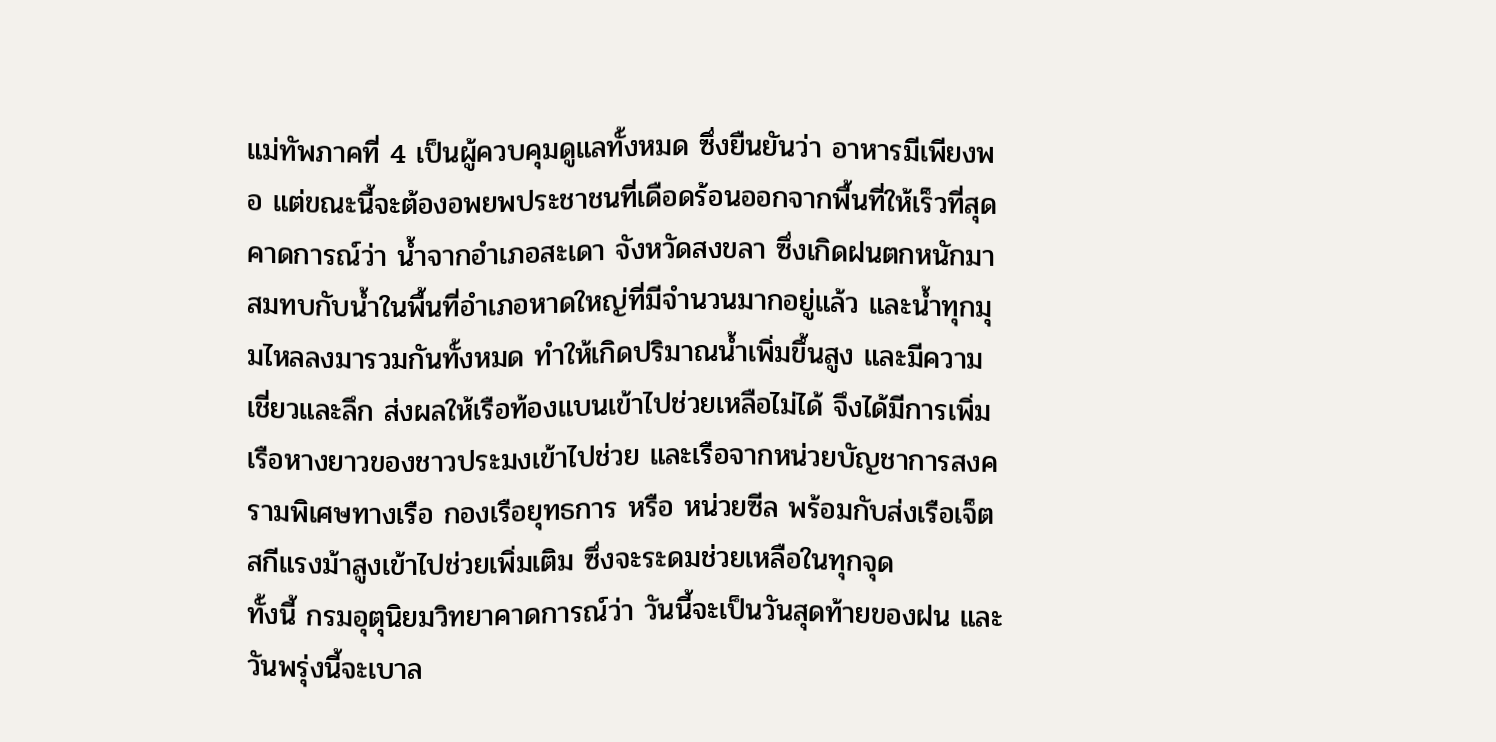แม่ทัพภาคที่ 4 เป็นผู้ควบคุมดูแลทั้งหมด ซึ่งยืนยันว่า อาหารมีเพียงพอ แต่ขณะนี้จะต้องอพยพประชาชนที่เดือดร้อนออกจากพื้นที่ให้เร็วที่สุด
คาดการณ์ว่า น้ำจากอำเภอสะเดา จังหวัดสงขลา ซึ่งเกิดฝนตกหนักมาสมทบกับน้ำในพื้นที่อำเภอหาดใหญ่ที่มีจำนวนมากอยู่แล้ว และน้ำทุกมุมไหลลงมารวมกันทั้งหมด ทำให้เกิดปริมาณน้ำเพิ่มขึ้นสูง และมีความเชี่ยวและลึก ส่งผลให้เรือท้องแบนเข้าไปช่วยเหลือไม่ได้ จึงได้มีการเพิ่มเรือหางยาวของชาวประมงเข้าไปช่วย และเรือจากหน่วยบัญชาการสงครามพิเศษทางเรือ กองเรือยุทธการ หรือ หน่วยซีล พร้อมกับส่งเรือเจ็ตสกีแรงม้าสูงเข้าไปช่วยเพิ่มเติม ซึ่งจะระดมช่วยเหลือในทุกจุด
ทั้งนี้ กรมอุตุนิยมวิทยาคาดการณ์ว่า วันนี้จะเป็นวันสุดท้ายของฝน และวันพรุ่งนี้จะเบาล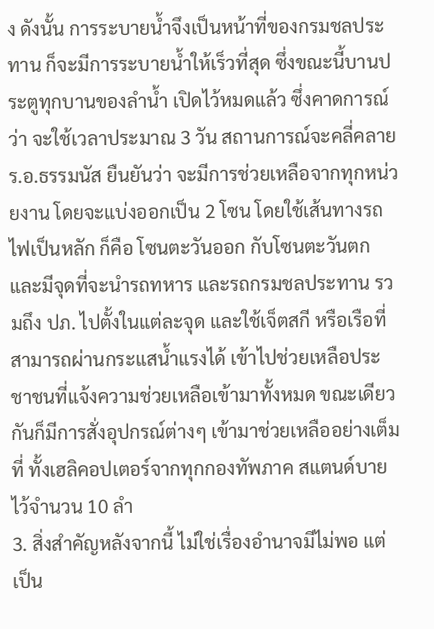ง ดังนั้น การระบายน้ำจึงเป็นหน้าที่ของกรมชลประทาน ก็จะมีการระบายน้ำให้เร็วที่สุด ซึ่งขณะนี้บานประตูทุกบานของลำน้ำ เปิดไว้หมดแล้ว ซึ่งคาดการณ์ว่า จะใช้เวลาประมาณ 3 วัน สถานการณ์จะคลี่คลาย
ร.อ.ธรรมนัส ยืนยันว่า จะมีการช่วยเหลือจากทุกหน่วยงาน โดยจะแบ่งออกเป็น 2 โซน โดยใช้เส้นทางรถไฟเป็นหลัก ก็คือ โซนตะวันออก กับโซนตะวันตก และมีจุดที่จะนำรถทหาร และรถกรมชลประทาน รวมถึง ปภ. ไปตั้งในแต่ละจุด และใช้เจ็ตสกี หรือเรือที่สามารถผ่านกระแสน้ำแรงได้ เข้าไปช่วยเหลือประชาชนที่แจ้งความช่วยเหลือเข้ามาทั้งหมด ขณะเดียวกันก็มีการสั่งอุปกรณ์ต่างๆ เข้ามาช่วยเหลืออย่างเต็มที่ ทั้งเฮลิคอปเตอร์จากทุกกองทัพภาค สแตนด์บายไว้จำนวน 10 ลำ
3. สิ่งสำคัญหลังจากนี้ ไม่ใช่เรื่องอำนาจมีไม่พอ แต่เป็น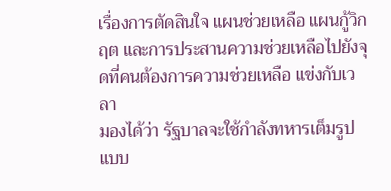เรื่องการตัดสินใจ แผนช่วยเหลือ แผนกู้วิกฤต และการประสานความช่วยเหลือไปยังจุดที่คนต้องการความช่วยเหลือ แข่งกับเวลา
มองได้ว่า รัฐบาลจะใช้กำลังทหารเต็มรูปแบบ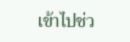เข้าไปช่ว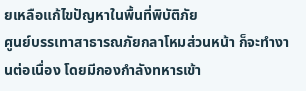ยเหลือแก้ไขปัญหาในพื้นที่พิบัติภัย
ศูนย์บรรเทาสาธารณภัยกลาโหมส่วนหน้า ก็จะทำงานต่อเนื่อง โดยมีกองกำลังทหารเข้า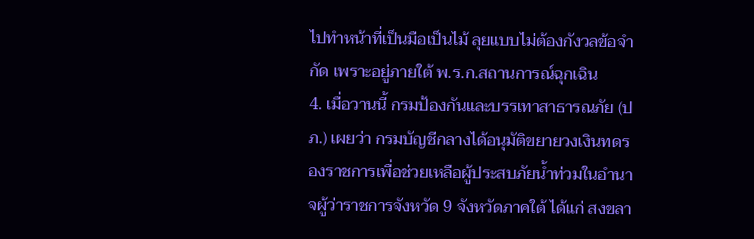ไปทำหน้าที่เป็นมือเป็นไม้ ลุยแบบไม่ต้องกังวลข้อจำกัด เพราะอยู่ภายใต้ พ.ร.ก.สถานการณ์ฉุกเฉิน
4. เมื่อวานนี้ กรมป้องกันและบรรเทาสาธารณภัย (ปภ.) เผยว่า กรมบัญชีกลางได้อนุมัติขยายวงเงินทดรองราชการเพื่อช่วยเหลือผู้ประสบภัยน้ำท่วมในอำนาจผู้ว่าราชการจังหวัด 9 จังหวัดภาคใต้ ได้แก่ สงขลา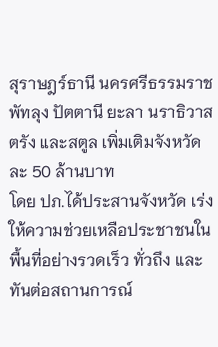สุราษฎร์ธานี นครศรีธรรมราช พัทลุง ปัตตานี ยะลา นราธิวาส ตรัง และสตูล เพิ่มเติมจังหวัดละ 50 ล้านบาท
โดย ปภ.ได้ประสานจังหวัด เร่งให้ความช่วยเหลือประชาชนในพื้นที่อย่างรวดเร็ว ทั่วถึง และทันต่อสถานการณ์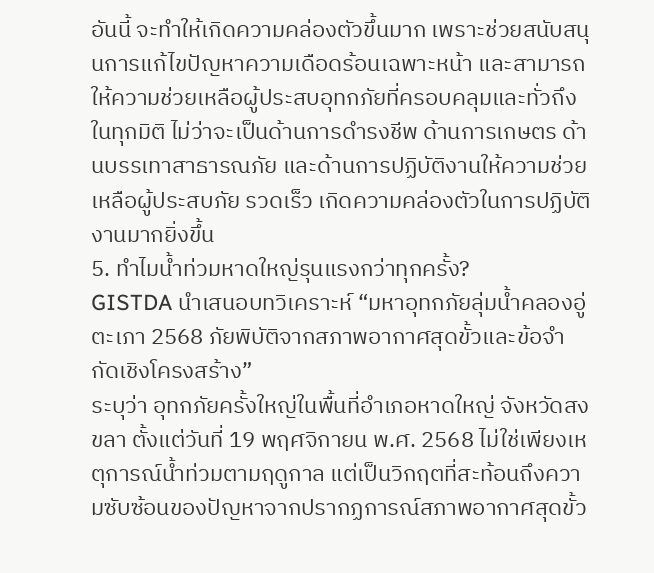อันนี้ จะทำให้เกิดความคล่องตัวขึ้นมาก เพราะช่วยสนับสนุนการแก้ไขปัญหาความเดือดร้อนเฉพาะหน้า และสามารถให้ความช่วยเหลือผู้ประสบอุทกภัยที่ครอบคลุมและทั่วถึงในทุกมิติ ไม่ว่าจะเป็นด้านการดำรงชีพ ด้านการเกษตร ด้านบรรเทาสาธารณภัย และด้านการปฏิบัติงานให้ความช่วยเหลือผู้ประสบภัย รวดเร็ว เกิดความคล่องตัวในการปฏิบัติงานมากยิ่งขึ้น
5. ทำไมน้ำท่วมหาดใหญ่รุนแรงกว่าทุกครั้ง?
GISTDA นำเสนอบทวิเคราะห์ “มหาอุทกภัยลุ่มน้ำคลองอู่ตะเภา 2568 ภัยพิบัติจากสภาพอากาศสุดขั้วและข้อจำกัดเชิงโครงสร้าง”
ระบุว่า อุทกภัยครั้งใหญ่ในพื้นที่อำเภอหาดใหญ่ จังหวัดสงขลา ตั้งแต่วันที่ 19 พฤศจิกายน พ.ศ. 2568 ไม่ใช่เพียงเหตุการณ์น้ำท่วมตามฤดูกาล แต่เป็นวิกฤตที่สะท้อนถึงความซับซ้อนของปัญหาจากปรากฏการณ์สภาพอากาศสุดขั้ว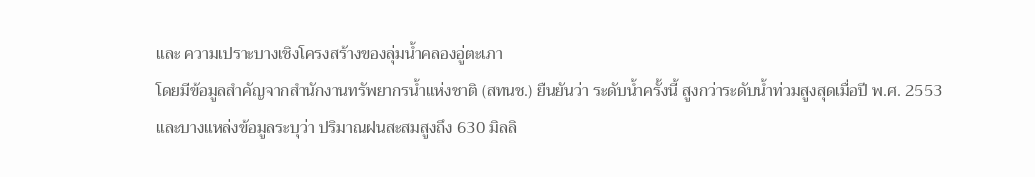และ ความเปราะบางเชิงโครงสร้างของลุ่มน้ำคลองอู่ตะเภา
โดยมีข้อมูลสำคัญจากสำนักงานทรัพยากรน้ำแห่งชาติ (สทนช.) ยืนยันว่า ระดับน้ำครั้งนี้ สูงกว่าระดับน้ำท่วมสูงสุดเมื่อปี พ.ศ. 2553
และบางแหล่งข้อมูลระบุว่า ปริมาณฝนสะสมสูงถึง 630 มิลลิ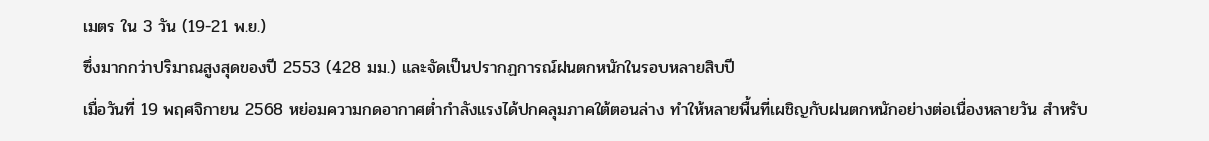เมตร ใน 3 วัน (19-21 พ.ย.)
ซึ่งมากกว่าปริมาณสูงสุดของปี 2553 (428 มม.) และจัดเป็นปรากฏการณ์ฝนตกหนักในรอบหลายสิบปี
เมื่อวันที่ 19 พฤศจิกายน 2568 หย่อมความกดอากาศต่ำกำลังแรงได้ปกคลุมภาคใต้ตอนล่าง ทำให้หลายพื้นที่เผชิญกับฝนตกหนักอย่างต่อเนื่องหลายวัน สำหรับ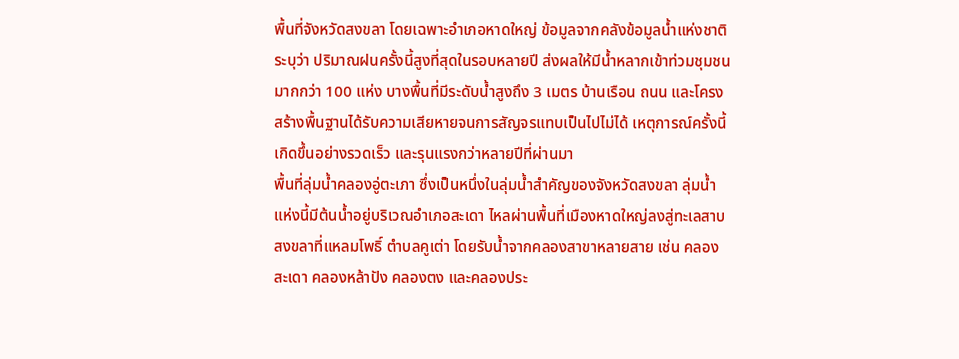พื้นที่จังหวัดสงขลา โดยเฉพาะอำเภอหาดใหญ่ ข้อมูลจากคลังข้อมูลน้ำแห่งชาติระบุว่า ปริมาณฝนครั้งนี้สูงที่สุดในรอบหลายปี ส่งผลให้มีน้ำหลากเข้าท่วมชุมชนมากกว่า 100 แห่ง บางพื้นที่มีระดับน้ำสูงถึง 3 เมตร บ้านเรือน ถนน และโครงสร้างพื้นฐานได้รับความเสียหายจนการสัญจรแทบเป็นไปไม่ได้ เหตุการณ์ครั้งนี้เกิดขึ้นอย่างรวดเร็ว และรุนแรงกว่าหลายปีที่ผ่านมา
พื้นที่ลุ่มน้ำคลองอู่ตะเภา ซึ่งเป็นหนึ่งในลุ่มน้ำสำคัญของจังหวัดสงขลา ลุ่มน้ำแห่งนี้มีต้นน้ำอยู่บริเวณอำเภอสะเดา ไหลผ่านพื้นที่เมืองหาดใหญ่ลงสู่ทะเลสาบสงขลาที่แหลมโพธิ์ ตำบลคูเต่า โดยรับน้ำจากคลองสาขาหลายสาย เช่น คลองสะเดา คลองหล้าปัง คลองตง และคลองประ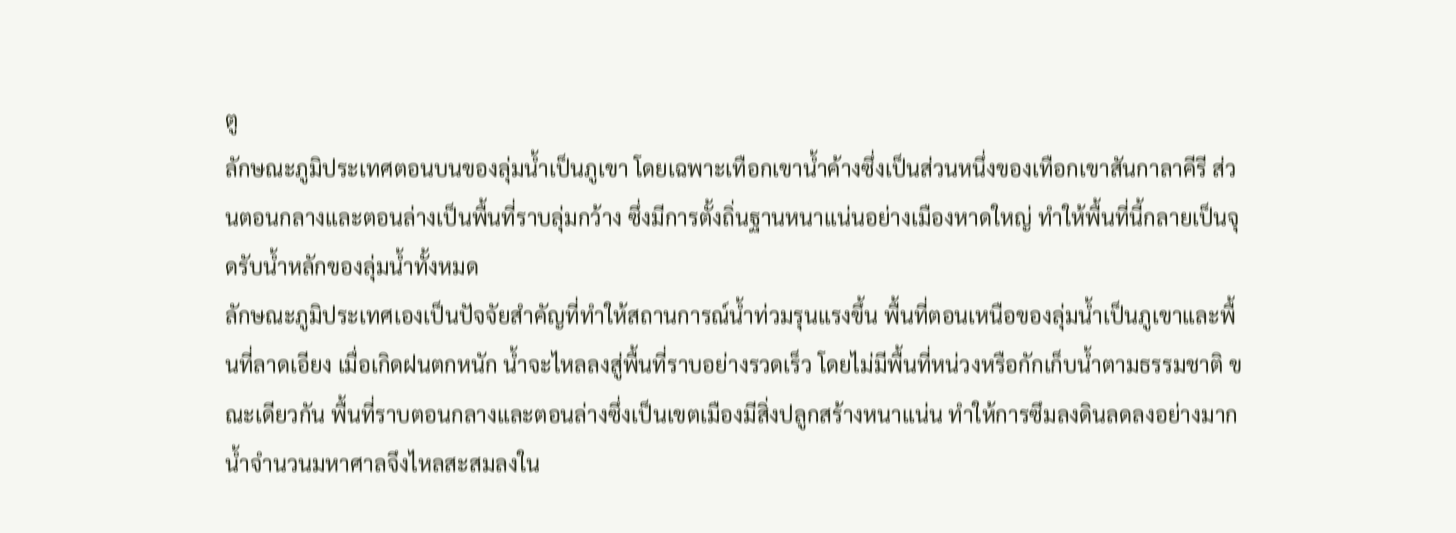ตู
ลักษณะภูมิประเทศตอนบนของลุ่มน้ำเป็นภูเขา โดยเฉพาะเทือกเขาน้ำค้างซึ่งเป็นส่วนหนึ่งของเทือกเขาสันกาลาคีรี ส่วนตอนกลางและตอนล่างเป็นพื้นที่ราบลุ่มกว้าง ซึ่งมีการตั้งถิ่นฐานหนาแน่นอย่างเมืองหาดใหญ่ ทำให้พื้นที่นี้กลายเป็นจุดรับน้ำหลักของลุ่มน้ำทั้งหมด
ลักษณะภูมิประเทศเองเป็นปัจจัยสำคัญที่ทำให้สถานการณ์น้ำท่วมรุนแรงขึ้น พื้นที่ตอนเหนือของลุ่มน้ำเป็นภูเขาและพื้นที่ลาดเอียง เมื่อเกิดฝนตกหนัก น้ำจะไหลลงสู่พื้นที่ราบอย่างรวดเร็ว โดยไม่มีพื้นที่หน่วงหรือกักเก็บน้ำตามธรรมชาติ ขณะเดียวกัน พื้นที่ราบตอนกลางและตอนล่างซึ่งเป็นเขตเมืองมีสิ่งปลูกสร้างหนาแน่น ทำให้การซึมลงดินลดลงอย่างมาก น้ำจำนวนมหาศาลจึงไหลสะสมลงใน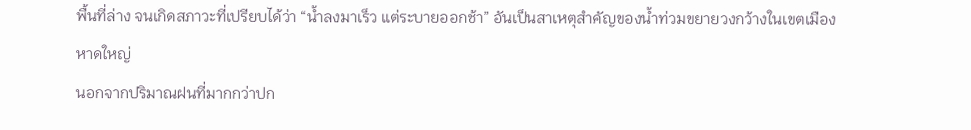พื้นที่ล่าง จนเกิดสภาวะที่เปรียบได้ว่า “น้ำลงมาเร็ว แต่ระบายออกช้า” อันเป็นสาเหตุสำคัญของน้ำท่วมขยายวงกว้างในเขตเมืองหาดใหญ่
นอกจากปริมาณฝนที่มากกว่าปก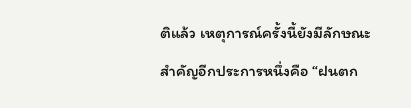ติแล้ว เหตุการณ์ครั้งนี้ยังมีลักษณะสำคัญอีกประการหนึ่งคือ “ฝนตก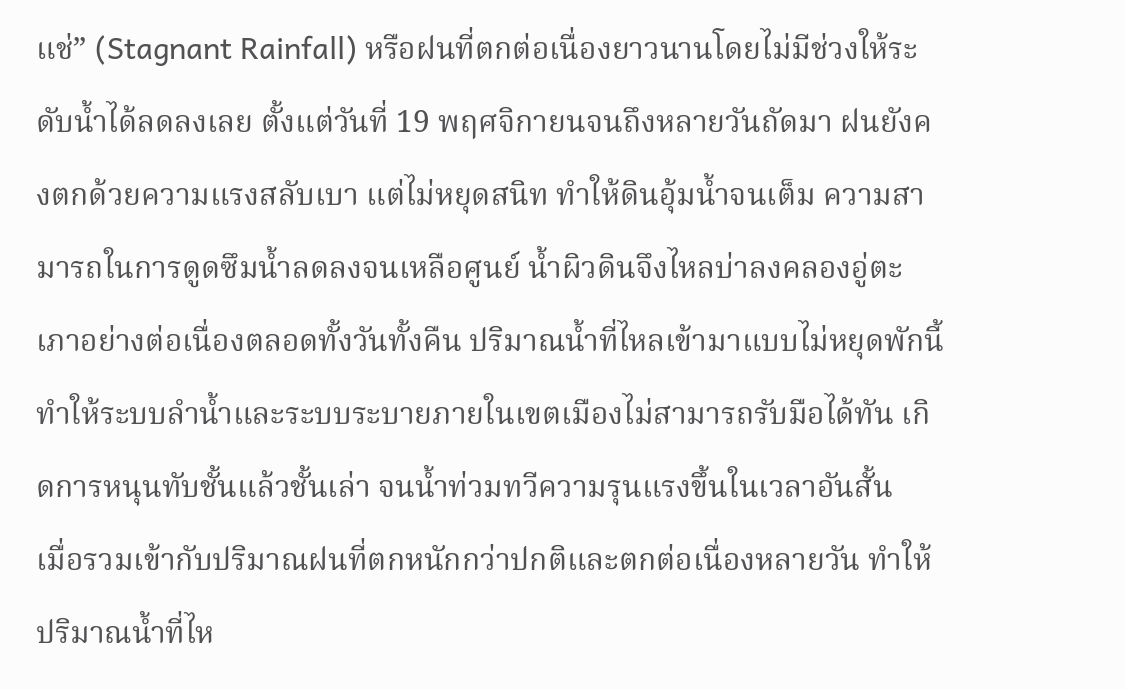แช่” (Stagnant Rainfall) หรือฝนที่ตกต่อเนื่องยาวนานโดยไม่มีช่วงให้ระดับน้ำได้ลดลงเลย ตั้งแต่วันที่ 19 พฤศจิกายนจนถึงหลายวันถัดมา ฝนยังคงตกด้วยความแรงสลับเบา แต่ไม่หยุดสนิท ทำให้ดินอุ้มน้ำจนเต็ม ความสามารถในการดูดซึมน้ำลดลงจนเหลือศูนย์ น้ำผิวดินจึงไหลบ่าลงคลองอู่ตะเภาอย่างต่อเนื่องตลอดทั้งวันทั้งคืน ปริมาณน้ำที่ไหลเข้ามาแบบไม่หยุดพักนี้ ทำให้ระบบลำน้ำและระบบระบายภายในเขตเมืองไม่สามารถรับมือได้ทัน เกิดการหนุนทับชั้นแล้วชั้นเล่า จนน้ำท่วมทวีความรุนแรงขึ้นในเวลาอันสั้น
เมื่อรวมเข้ากับปริมาณฝนที่ตกหนักกว่าปกติและตกต่อเนื่องหลายวัน ทำให้ปริมาณน้ำที่ไห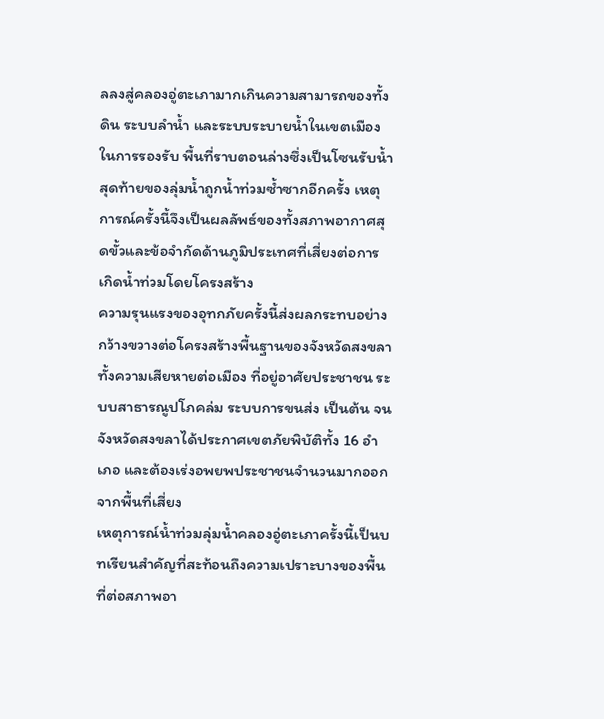ลลงสู่คลองอู่ตะเภามากเกินความสามารถของทั้งดิน ระบบลำน้ำ และระบบระบายน้ำในเขตเมืองในการรองรับ พื้นที่ราบตอนล่างซึ่งเป็นโซนรับน้ำสุดท้ายของลุ่มน้ำถูกน้ำท่วมซ้ำซากอีกครั้ง เหตุการณ์ครั้งนี้จึงเป็นผลลัพธ์ของทั้งสภาพอากาศสุดขั้วและข้อจำกัดด้านภูมิประเทศที่เสี่ยงต่อการเกิดน้ำท่วมโดยโครงสร้าง
ความรุนแรงของอุทกภัยครั้งนี้ส่งผลกระทบอย่างกว้างขวางต่อโครงสร้างพื้นฐานของจังหวัดสงขลา ทั้งความเสียหายต่อเมือง ที่อยู่อาศัยประชาชน ระบบสาธารณูปโภคล่ม ระบบการขนส่ง เป็นต้น จนจังหวัดสงขลาได้ประกาศเขตภัยพิบัติทั้ง 16 อำเภอ และต้องเร่งอพยพประชาชนจำนวนมากออกจากพื้นที่เสี่ยง
เหตุการณ์น้ำท่วมลุ่มน้ำคลองอู่ตะเภาครั้งนี้เป็นบทเรียนสำคัญที่สะท้อนถึงความเปราะบางของพื้นที่ต่อสภาพอา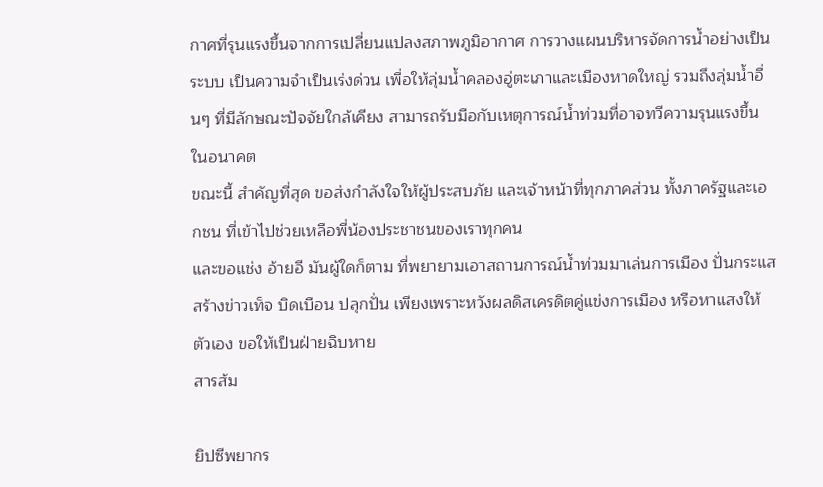กาศที่รุนแรงขึ้นจากการเปลี่ยนแปลงสภาพภูมิอากาศ การวางแผนบริหารจัดการน้ำอย่างเป็นระบบ เป็นความจำเป็นเร่งด่วน เพื่อให้ลุ่มน้ำคลองอู่ตะเภาและเมืองหาดใหญ่ รวมถึงลุ่มน้ำอื่นๆ ที่มีลักษณะปัจจัยใกล้เคียง สามารถรับมือกับเหตุการณ์น้ำท่วมที่อาจทวีความรุนแรงขึ้นในอนาคต
ขณะนี้ สำคัญที่สุด ขอส่งกำลังใจให้ผู้ประสบภัย และเจ้าหน้าที่ทุกภาคส่วน ทั้งภาครัฐและเอกชน ที่เข้าไปช่วยเหลือพี่น้องประชาชนของเราทุกคน
และขอแช่ง อ้ายอี มันผู้ใดก็ตาม ที่พยายามเอาสถานการณ์น้ำท่วมมาเล่นการเมือง ปั่นกระแสสร้างข่าวเท็จ บิดเบือน ปลุกปั่น เพียงเพราะหวังผลดิสเครดิตคู่แข่งการเมือง หรือหาแสงให้ตัวเอง ขอให้เป็นฝ่ายฉิบหาย
สารส้ม

ยิปซีพยากร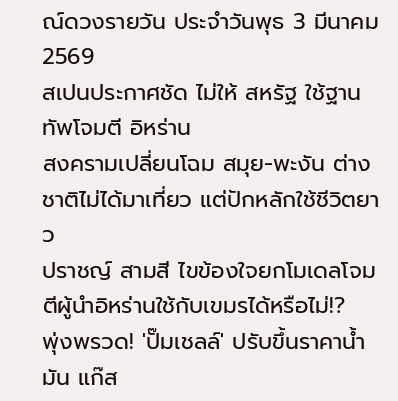ณ์ดวงรายวัน ประจำวันพุธ 3 มีนาคม 2569
สเปนประกาศชัด ไม่ให้ สหรัฐ ใช้ฐานทัพโจมตี อิหร่าน
สงครามเปลี่ยนโฉม สมุย-พะงัน ต่างชาติไม่ได้มาเที่ยว แต่ปักหลักใช้ชีวิตยาว
ปราชญ์ สามสี ไขข้องใจยกโมเดลโจมตีผู้นำอิหร่านใช้กับเขมรได้หรือไม่!?
พุ่งพรวด! 'ปั๊มเชลล์' ปรับขึ้นราคาน้ำมัน แก๊ส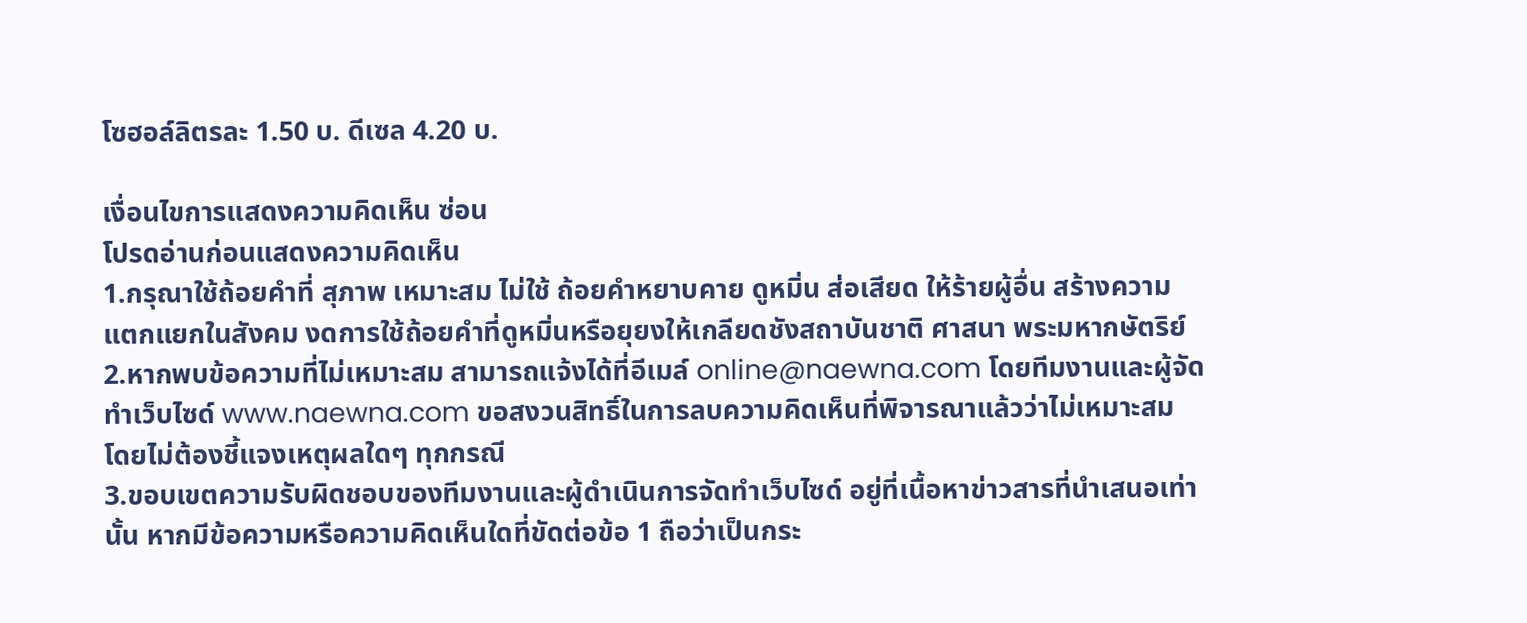โซฮอล์ลิตรละ 1.50 บ. ดีเซล 4.20 บ.

เงื่อนไขการแสดงความคิดเห็น ซ่อน
โปรดอ่านก่อนแสดงความคิดเห็น
1.กรุณาใช้ถ้อยคำที่ สุภาพ เหมาะสม ไม่ใช้ ถ้อยคำหยาบคาย ดูหมิ่น ส่อเสียด ให้ร้ายผู้อื่น สร้างความแตกแยกในสังคม งดการใช้ถ้อยคำที่ดูหมิ่นหรือยุยงให้เกลียดชังสถาบันชาติ ศาสนา พระมหากษัตริย์
2.หากพบข้อความที่ไม่เหมาะสม สามารถแจ้งได้ที่อีเมล์ online@naewna.com โดยทีมงานและผู้จัดทำเว็บไซด์ www.naewna.com ขอสงวนสิทธิ์ในการลบความคิดเห็นที่พิจารณาแล้วว่าไม่เหมาะสม โดยไม่ต้องชี้แจงเหตุผลใดๆ ทุกกรณี
3.ขอบเขตความรับผิดชอบของทีมงานและผู้ดำเนินการจัดทำเว็บไซด์ อยู่ที่เนื้อหาข่าวสารที่นำเสนอเท่านั้น หากมีข้อความหรือความคิดเห็นใดที่ขัดต่อข้อ 1 ถือว่าเป็นกระ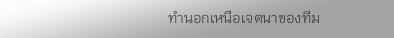ทำนอกเหนือเจตนาของทีม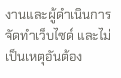งานและผู้ดำเนินการจัดทำเว็บไซด์ และไม่เป็นเหตุอันต้อง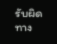รับผิดทาง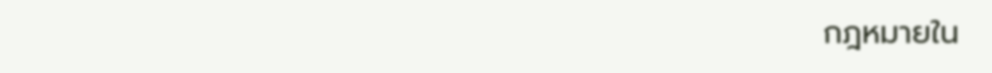กฎหมายใน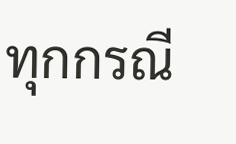ทุกกรณี